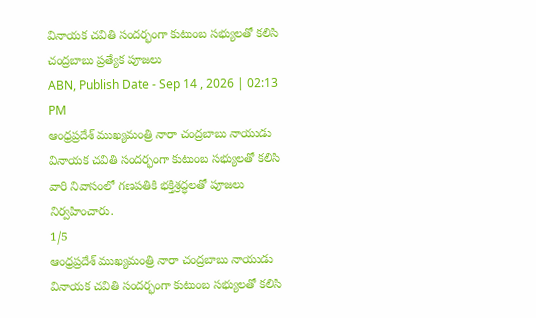వినాయక చవితి సందర్భంగా కుటుంబ సభ్యులతో కలిసి చంద్రబాబు ప్రత్యేక పూజలు
ABN, Publish Date - Sep 14 , 2026 | 02:13 PM
ఆంధ్రప్రదేశ్ ముఖ్యమంత్రి నారా చంద్రబాబు నాయుడు వినాయక చవితి సందర్భంగా కుటుంబ సభ్యులతో కలిసి వారి నివాసంలో గణపతికి భక్తిశ్రద్ధలతో పూజలు నిర్వహించారు.
1/5
ఆంధ్రప్రదేశ్ ముఖ్యమంత్రి నారా చంద్రబాబు నాయుడు వినాయక చవితి సందర్భంగా కుటుంబ సభ్యులతో కలిసి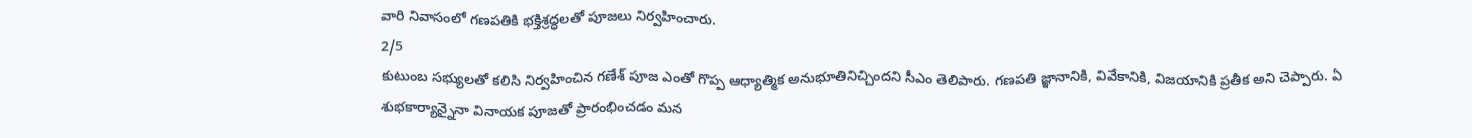వారి నివాసంలో గణపతికి భక్తిశ్రద్ధలతో పూజలు నిర్వహించారు.
2/5
కుటుంబ సభ్యులతో కలిసి నిర్వహించిన గణేశ్ పూజ ఎంతో గొప్ప ఆధ్యాత్మిక అనుభూతినిచ్చిందని సీఎం తెలిపారు. గణపతి జ్ఞానానికి, వివేకానికి, విజయానికి ప్రతీక అని చెప్పారు. ఏ శుభకార్యాన్నైనా వినాయక పూజతో ప్రారంభించడం మన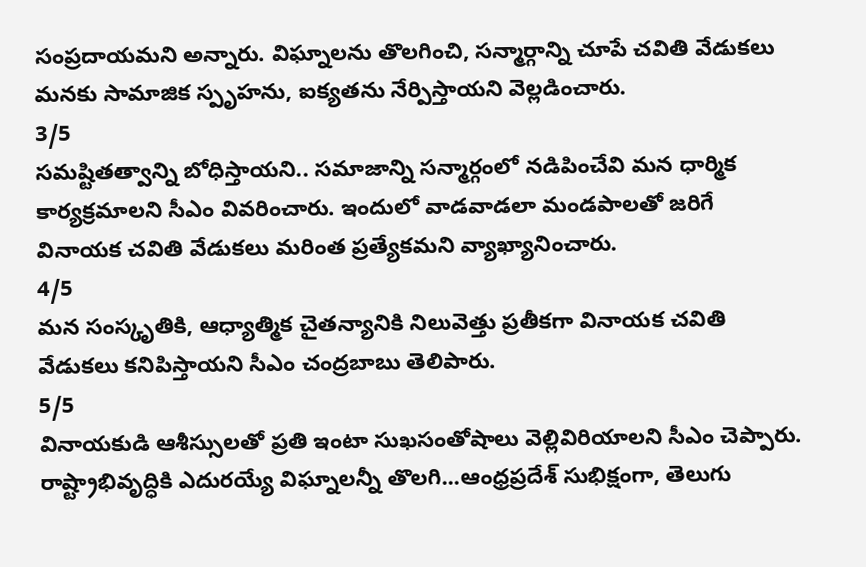సంప్రదాయమని అన్నారు. విఘ్నాలను తొలగించి, సన్మార్గాన్ని చూపే చవితి వేడుకలు మనకు సామాజిక స్పృహను, ఐక్యతను నేర్పిస్తాయని వెల్లడించారు.
3/5
సమష్టితత్వాన్ని బోధిస్తాయని.. సమాజాన్ని సన్మార్గంలో నడిపించేవి మన ధార్మిక కార్యక్రమాలని సీఎం వివరించారు. ఇందులో వాడవాడలా మండపాలతో జరిగే వినాయక చవితి వేడుకలు మరింత ప్రత్యేకమని వ్యాఖ్యానించారు.
4/5
మన సంస్కృతికి, ఆధ్యాత్మిక చైతన్యానికి నిలువెత్తు ప్రతీకగా వినాయక చవితి వేడుకలు కనిపిస్తాయని సీఎం చంద్రబాబు తెలిపారు.
5/5
వినాయకుడి ఆశీస్సులతో ప్రతి ఇంటా సుఖసంతోషాలు వెల్లివిరియాలని సీఎం చెప్పారు. రాష్ట్రాభివృద్ధికి ఎదురయ్యే విఘ్నాలన్నీ తొలగి...ఆంధ్రప్రదేశ్ సుభిక్షంగా, తెలుగు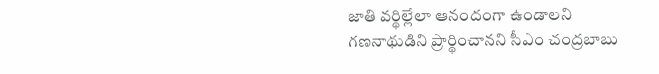జాతి వర్థిల్లేలా ఆనందంగా ఉండాలని గణనాథుడిని ప్రార్థించానని సీఎం చంద్రబాబు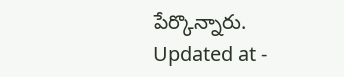పేర్కొన్నారు.
Updated at -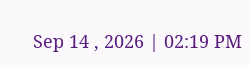Sep 14 , 2026 | 02:19 PM